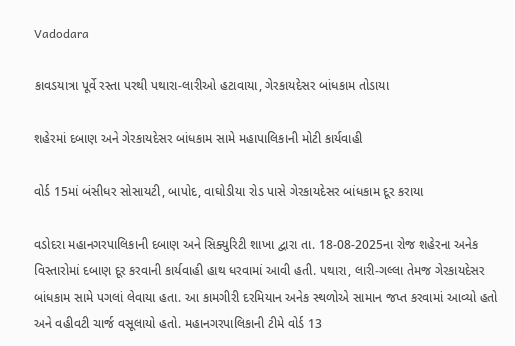Vadodara

કાવડયાત્રા પૂર્વે રસ્તા પરથી પથારા-લારીઓ હટાવાયા, ગેરકાયદેસર બાંધકામ તોડાયા

શહેરમાં દબાણ અને ગેરકાયદેસર બાંધકામ સામે મહાપાલિકાની મોટી કાર્યવાહી

વોર્ડ 15માં બંસીધર સોસાયટી, બાપોદ, વાઘોડીયા રોડ પાસે ગેરકાયદેસર બાંધકામ દૂર કરાયા

વડોદરા મહાનગરપાલિકાની દબાણ અને સિક્યુરિટી શાખા દ્વારા તા. 18-08-2025ના રોજ શહેરના અનેક વિસ્તારોમાં દબાણ દૂર કરવાની કાર્યવાહી હાથ ધરવામાં આવી હતી. પથારા, લારી-ગલ્લા તેમજ ગેરકાયદેસર બાંધકામ સામે પગલાં લેવાયા હતા. આ કામગીરી દરમિયાન અનેક સ્થળોએ સામાન જપ્ત કરવામાં આવ્યો હતો અને વહીવટી ચાર્જ વસૂલાયો હતો. મહાનગરપાલિકાની ટીમે વોર્ડ 13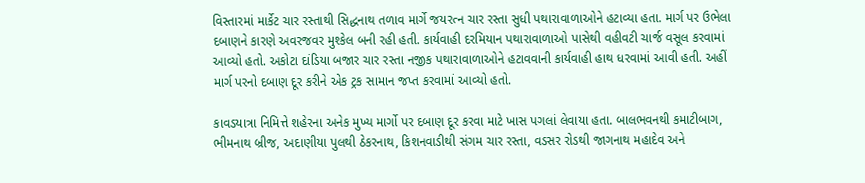વિસ્તારમાં માર્કેટ ચાર રસ્તાથી સિદ્ધનાથ તળાવ માર્ગે જયરત્ન ચાર રસ્તા સુધી પથારાવાળાઓને હટાવ્યા હતા. માર્ગ પર ઉભેલા દબાણને કારણે અવરજવર મુશ્કેલ બની રહી હતી. કાર્યવાહી દરમિયાન પથારાવાળાઓ પાસેથી વહીવટી ચાર્જ વસૂલ કરવામાં આવ્યો હતો. અકોટા દાંડિયા બજાર ચાર રસ્તા નજીક પથારાવાળાઓને હટાવવાની કાર્યવાહી હાથ ધરવામાં આવી હતી. અહીં માર્ગ પરનો દબાણ દૂર કરીને એક ટ્રક સામાન જપ્ત કરવામાં આવ્યો હતો.

કાવડયાત્રા નિમિત્તે શહેરના અનેક મુખ્ય માર્ગો પર દબાણ દૂર કરવા માટે ખાસ પગલાં લેવાયા હતા. બાલભવનથી કમાટીબાગ, ભીમનાથ બ્રીજ, અદાણીયા પુલથી ઠેકરનાથ, કિશનવાડીથી સંગમ ચાર રસ્તા, વડસર રોડથી જાગનાથ મહાદેવ અને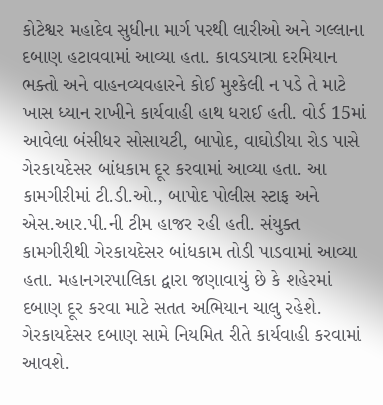કોટેશ્વર મહાદેવ સુધીના માર્ગ પરથી લારીઓ અને ગલ્લાના દબાણ હટાવવામાં આવ્યા હતા. કાવડયાત્રા દરમિયાન ભક્તો અને વાહનવ્યવહારને કોઈ મુશ્કેલી ન પડે તે માટે ખાસ ધ્યાન રાખીને કાર્યવાહી હાથ ધરાઈ હતી. વોર્ડ 15માં આવેલા બંસીધર સોસાયટી, બાપોદ, વાઘોડીયા રોડ પાસે ગેરકાયદેસર બાંધકામ દૂર કરવામાં આવ્યા હતા. આ કામગીરીમાં ટી.ડી.ઓ., બાપોદ પોલીસ સ્ટાફ અને એસ.આર.પી.ની ટીમ હાજર રહી હતી. સંયુક્ત કામગીરીથી ગેરકાયદેસર બાંધકામ તોડી પાડવામાં આવ્યા હતા. મહાનગરપાલિકા દ્વારા જણાવાયું છે કે શહેરમાં દબાણ દૂર કરવા માટે સતત અભિયાન ચાલુ રહેશે. ગેરકાયદેસર દબાણ સામે નિયમિત રીતે કાર્યવાહી કરવામાં આવશે.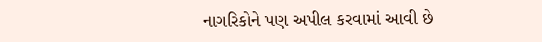નાગરિકોને પણ અપીલ કરવામાં આવી છે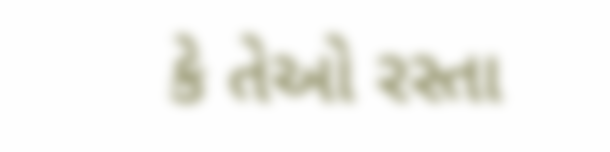કે તેઓ રસ્તા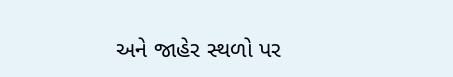અને જાહેર સ્થળો પર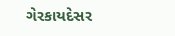ગેરકાયદેસર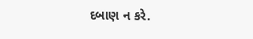દબાણ ન કરે.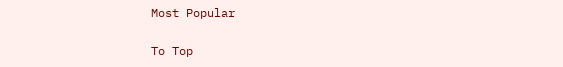Most Popular

To Top